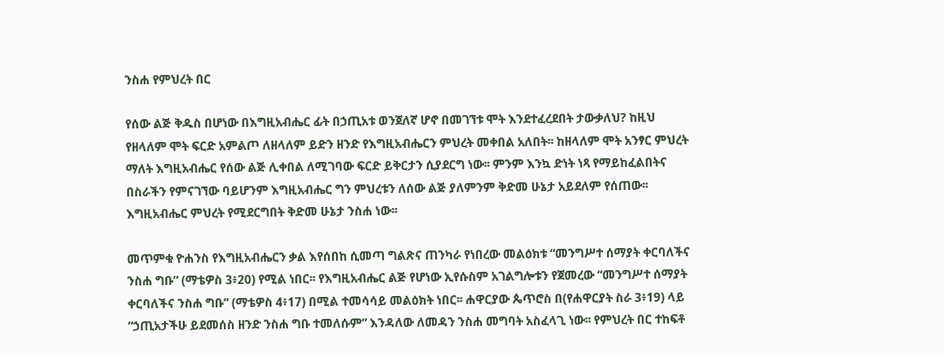ንስሐ የምህረት በር

የሰው ልጅ ቅዱስ በሆነው በእግዚአብሔር ፊት በኃጢአቱ ወንጀለኛ ሆኖ በመገኘቱ ሞት እንደተፈረደበት ታውቃለህ? ከዚህ የዘላለም ሞት ፍርድ አምልጦ ለዘላለም ይድን ዘንድ የእግዚአብሔርን ምህረት መቀበል አለበት፡፡ ከዘላለም ሞት አንፃር ምህረት ማለት እግዚአብሔር የሰው ልጅ ሊቀበል ለሚገባው ፍርድ ይቅርታን ሲያደርግ ነው፡፡ ምንም እንኳ ድነት ነጻ የማይከፈልበትና በስራችን የምናገኘው ባይሆንም እግዚአብሔር ግን ምህረቱን ለሰው ልጅ ያለምንም ቅድመ ሁኔታ አይደለም የሰጠው፡፡ እግዚአብሔር ምህረት የሚደርግበት ቅድመ ሁኔታ ንስሐ ነው፡፡

መጥምቁ ዮሐንስ የእግዚአብሔርን ቃል እየሰበከ ሲመጣ ግልጽና ጠንካራ የነበረው መልዕክቱ “መንግሥተ ሰማያት ቀርባለችና ንስሐ ግቡ” (ማቴዎስ 3፥20) የሚል ነበር፡፡ የእግዚአብሔር ልጅ የሆነው ኢየሱስም አገልግሎቱን የጀመረው “መንግሥተ ሰማያት ቀርባለችና ንስሐ ግቡ” (ማቴዎስ 4፥17) በሚል ተመሳሳይ መልዕክት ነበር፡፡ ሐዋርያው ጴጥሮስ በ(የሐዋርያት ስራ 3፥19) ላይ “ኃጢአታችሁ ይደመሰስ ዘንድ ንስሐ ግቡ ተመለሱም” እንዳለው ለመዳን ንስሐ መግባት አስፈላጊ ነው፡፡ የምህረት በር ተከፍቶ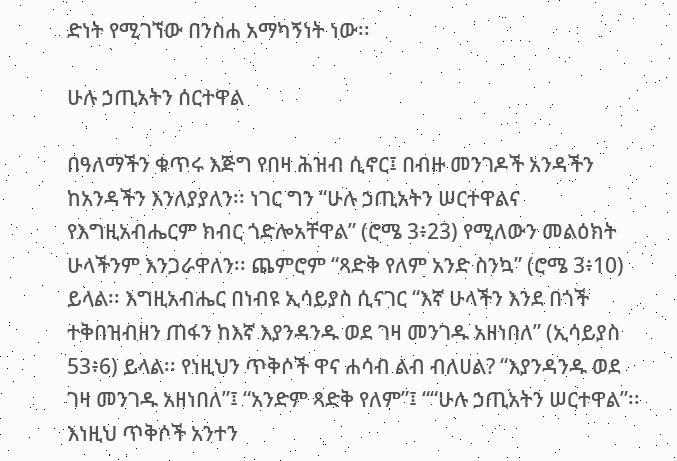ድነት የሚገኘው በንስሐ አማካኝነት ነው፡፡

ሁሉ ኃጢአትን ሰርተዋል

በዓለማችን ቁጥሩ እጅግ የበዛ ሕዝብ ሲኖር፤ በብዙ መንገዶች አንዳችን ከአንዳችን እንለያያለን፡፡ ነገር ግን “ሁሉ ኃጢአትን ሠርተዋልና የእግዚአብሔርም ክብር ጎድሎአቸዋል” (ሮሜ 3፥23) የሚለውን መልዕክት ሁላችንም እንጋራዋለን፡፡ ጨምሮም “ጻድቅ የለም አንድ ስንኳ” (ሮሜ 3፥10) ይላል፡፡ እግዚአብሔር በነብዩ ኢሳይያስ ሲናገር “እኛ ሁላችን እንደ በጎች ተቅበዝብዘን ጠፋን ከእኛ እያንዳንዱ ወደ ገዛ መንገዱ አዘነበለ” (ኢሳይያስ 53፥6) ይላል፡፡ የነዚህን ጥቅሶች ዋና ሐሳብ ልብ ብለሀል? “እያንዳንዱ ወደ ገዛ መንገዱ አዘነበለ”፤ “አንድም ጻድቅ የለም”፤ ““ሁሉ ኃጢአትን ሠርተዋል”፡፡ እነዚህ ጥቅሶች አንተን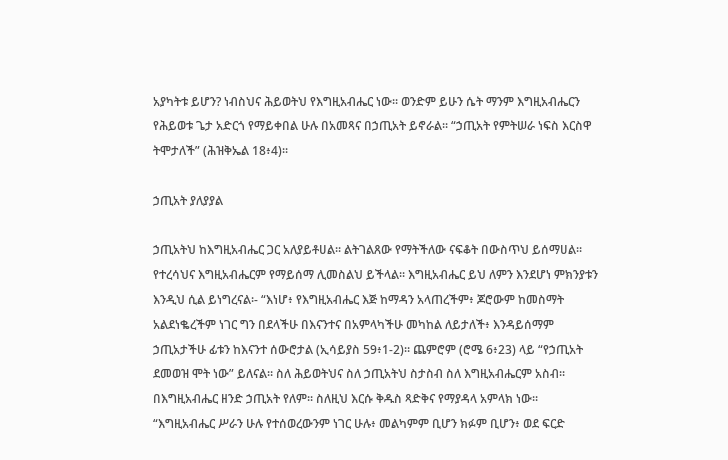አያካትቱ ይሆን? ነብስህና ሕይወትህ የእግዚአብሔር ነው፡፡ ወንድም ይሁን ሴት ማንም እግዚአብሔርን የሕይወቱ ጌታ አድርጎ የማይቀበል ሁሉ በአመጻና በኃጢአት ይኖራል፡፡ “ኃጢአት የምትሠራ ነፍስ እርስዋ ትሞታለች” (ሕዝቅኤል 18፥4)፡፡

ኃጢአት ያለያያል

ኃጢአትህ ከእግዚአብሔር ጋር አለያይቶሀል፡፡ ልትገልጸው የማትችለው ናፍቆት በውስጥህ ይሰማሀል፡፡ የተረሳህና እግዚአብሔርም የማይሰማ ሊመስልህ ይችላል፡፡ እግዚአብሔር ይህ ለምን እንደሆነ ምክንያቱን እንዲህ ሲል ይነግረናል፡- “እነሆ፥ የእግዚአብሔር እጅ ከማዳን አላጠረችም፥ ጆሮውም ከመስማት አልደነቈረችም ነገር ግን በደላችሁ በእናንተና በአምላካችሁ መካከል ለይታለች፥ እንዳይሰማም ኃጢአታችሁ ፊቱን ከእናንተ ሰውሮታል (ኢሳይያስ 59፥1-2)። ጨምሮም (ሮሜ 6፥23) ላይ “የኃጢአት ደመወዝ ሞት ነው” ይለናል። ስለ ሕይወትህና ስለ ኃጢአትህ ስታስብ ስለ እግዚአብሔርም አስብ፡፡ በእግዚአብሔር ዘንድ ኃጢአት የለም፡፡ ስለዚህ እርሱ ቅዱስ ጻድቅና የማያዳላ አምላክ ነው፡፡ “እግዚአብሔር ሥራን ሁሉ የተሰወረውንም ነገር ሁሉ፥ መልካምም ቢሆን ክፉም ቢሆን፥ ወደ ፍርድ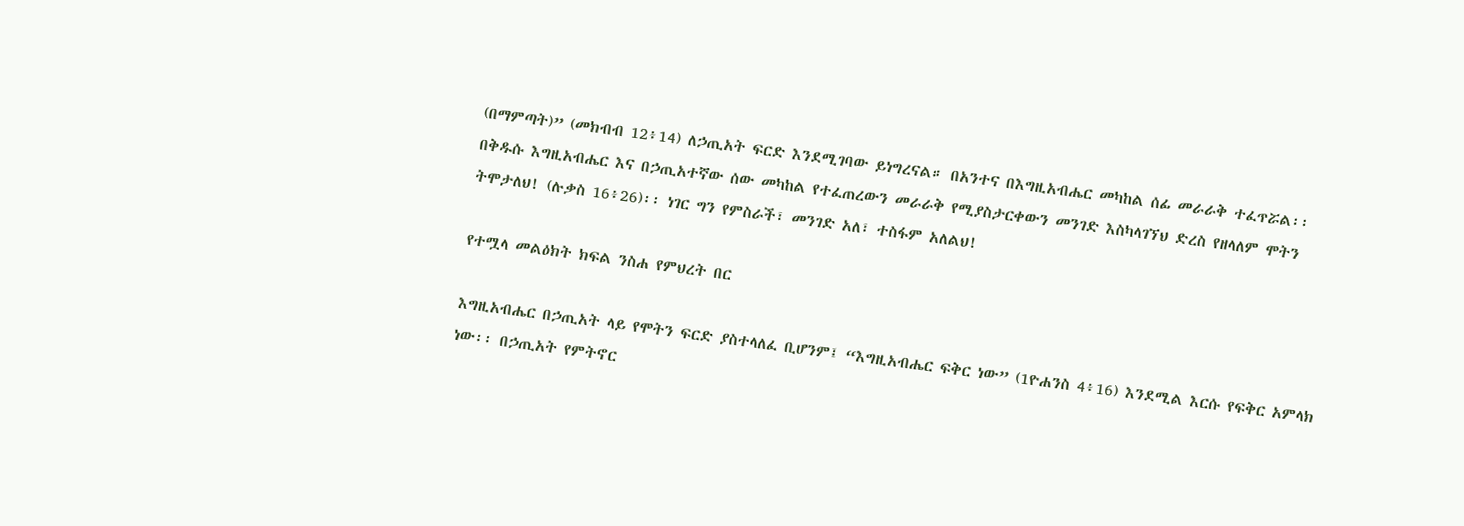(በማምጣት)” (መክብብ 12፥14) ለኃጢአት ፍርድ እንደሚገባው ይነግረናል። በአንተና በእግዚአብሔር መካከል ሰፊ መራራቅ ተፈጥሯል፡፡ በቅዱሱ እግዚአብሔር እና በኃጢአተኛው ሰው መካከል የተፈጠረውን መራራቅ የሚያስታርቀውን መንገድ እስካላገኘህ ድረስ የዘላለም ሞትን ትሞታለህ! (ሉቃስ 16፥26)፡፡ ነገር ግን የምስራች፣ መንገድ አለ፣ ተስፋም አለልህ!

የተሟላ መልዕክት ክፍል ንስሐ የምህረት በር

እግዚአብሔር በኃጢአት ላይ የሞትን ፍርድ ያስተላለፈ ቢሆንም፤ “እግዚአብሔር ፍቅር ነው” (1ዮሐንስ 4፥16) እንደሚል እርሱ የፍቅር አምላክ ነው፡፡ በኃጢአት የምትኖር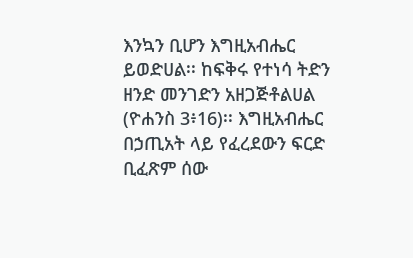እንኳን ቢሆን እግዚአብሔር ይወድሀል፡፡ ከፍቅሩ የተነሳ ትድን ዘንድ መንገድን አዘጋጅቶልሀል (ዮሐንስ 3፥16)፡፡ እግዚአብሔር በኃጢአት ላይ የፈረደውን ፍርድ ቢፈጽም ሰው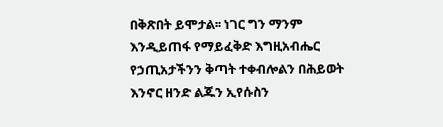በቅጽበት ይሞታል፡፡ ነገር ግን ማንም እንዲይጠፋ የማይፈቅድ እግዚአብሔር የኃጢአታችንን ቅጣት ተቀብሎልን በሕይወት እንኖር ዘንድ ልጁን ኢየሱስን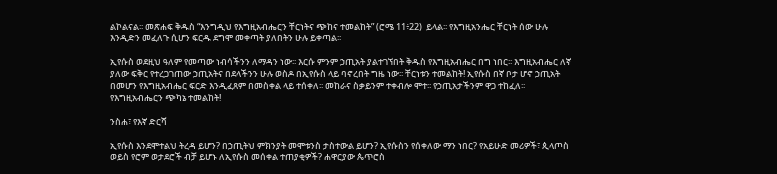ልኮልናል፡፡ መጽሐፍ ቅዱስ “እንግዲህ የእግዚአብሔርን ቸርነትና ጭከና ተመልከት” (ሮሜ 11፥22)  ይላል፡፡ የእግዚአንሔር ቸርነት ሰው ሁሉ እንዲድን መፈለጉ ሲሆን ፍርዱ ደግሞ መቀጣት ያለበትን ሁሉ ይቀጣል፡፡

ኢየሱስ ወደዚህ ዓለም የመጣው ነብሳችንን ለማዳን ነው፡፡ እርሱ ምንም ኃጢአት ያልተገኘበት ቅዱስ የእግዚአብሔር በግ ነበር፡፡ እግዚአብሔር ለኛ ያለው ፍቅር የተረጋገጠው ኃጢአትና በደላችንን ሁሉ ወስዶ በኢየሱስ ላይ ባኖረበት ግዜ ነው፡፡ ቸርነቱን ተመልከት! ኢየሱስ በኛ ቦታ ሆኖ ኃጢአት በመሆን የእግዚአብሔር ፍርድ እንዲፈጸም በመስቀል ላይ ተሰቀለ፡፡ መከራና ስቃይንም ተቀብሎ ሞተ፡፡ የኃጢአታችንም ዋጋ ተከፈለ፡፡ የእግዚአብሔርን ጭካኔ ተመልከት!

ንስሐ፣ የእኛ ድርሻ

ኢየሱስ እንደሞተልህ ትረዳ ይሆን? በኃጢትህ ምክንያት መሞቱንስ ታስተውል ይሆን? ኢየሱስን የሰቀለው ማን ነበር? የአይሁድ መሪዎች፣ ጲላጦስ ወይስ የሮም ወታደሮች ብቻ ይሆኑ ለኢየሱስ መሰቀል ተጠያቂዎች? ሐዋርያው ጴጥሮስ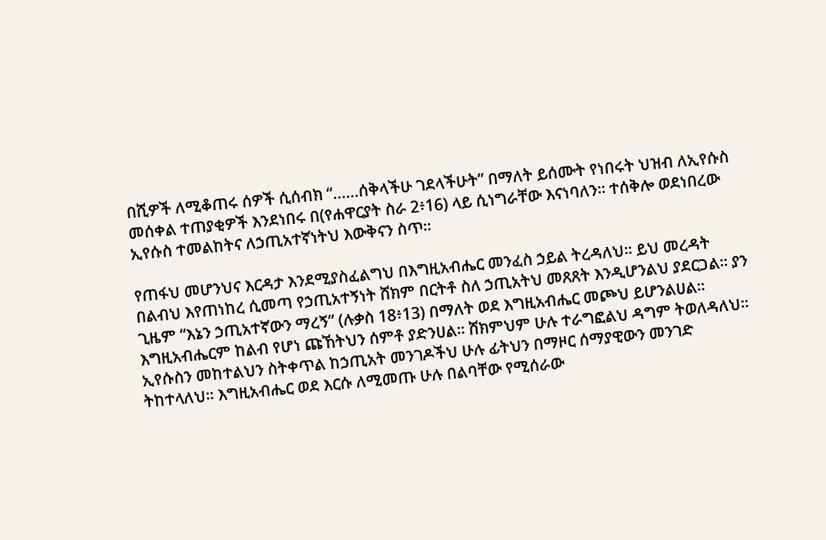በሺዎች ለሚቆጠሩ ሰዎች ሲሰብክ “……ሰቅላችሁ ገደላችሁት” በማለት ይሰሙት የነበሩት ህዝብ ለኢየሱስ መሰቀል ተጠያቂዎች እንደነበሩ በ(የሐዋርያት ስራ 2፥16) ላይ ሲነግራቸው እናነባለን፡፡ ተሰቅሎ ወደነበረው ኢየሱስ ተመልከትና ለኃጢአተኛነትህ እውቅናን ስጥ፡፡

የጠፋህ መሆንህና እርዳታ እንደሚያስፈልግህ በእግዚአብሔር መንፈስ ኃይል ትረዳለህ፡፡ ይህ መረዳት በልብህ እየጠነከረ ሲመጣ የኃጢአተኝነት ሸክም በርትቶ ስለ ኃጢአትህ መጸጸት እንዲሆንልህ ያደርጋል፡፡ ያን ጊዜም “እኔን ኃጢአተኛውን ማረኝ” (ሉቃስ 18፥13) በማለት ወደ እግዚአብሔር መጮህ ይሆንልሀል፡፡ እግዚአብሔርም ከልብ የሆነ ጩኸትህን ሰምቶ ያድንሀል፡፡ ሸክምህም ሁሉ ተራግፎልህ ዳግም ትወለዳለህ፡፡ ኢየሱስን መከተልህን ስትቀጥል ከኃጢአት መንገዶችህ ሁሉ ፊትህን በማዞር ሰማያዊውን መንገድ ትከተላለህ፡፡ እግዚአብሔር ወደ እርሱ ለሚመጡ ሁሉ በልባቸው የሚሰራው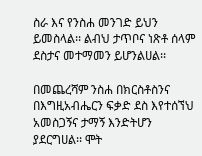ስራ እና የንስሐ መንገድ ይህን ይመስላል፡፡ ልብህ ታጥቦና ነጽቶ ሰላም ደስታና መተማመን ይሆንልሀል፡፡

በመጨረሻም ንስሐ በክርስቶስንና በእግዚአብሔርን ፍቃድ ደስ እየተሰኘህ አመስጋኝና ታማኝ እንድትሆን ያደርግሀል፡፡ ሞት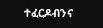ተፈርዶብንና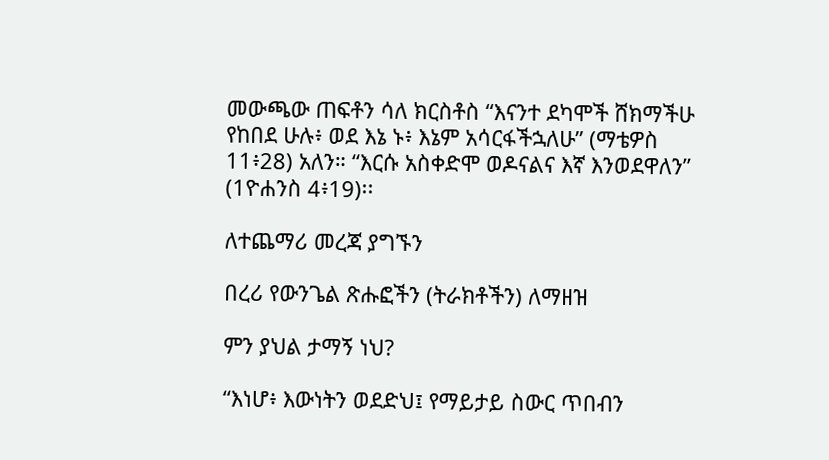መውጫው ጠፍቶን ሳለ ክርስቶስ “እናንተ ደካሞች ሸክማችሁ የከበደ ሁሉ፥ ወደ እኔ ኑ፥ እኔም አሳርፋችኋለሁ” (ማቴዎስ 11፥28) አለን። “እርሱ አስቀድሞ ወዶናልና እኛ እንወደዋለን” (1ዮሐንስ 4፥19)፡፡

ለተጨማሪ መረጃ ያግኙን

በረሪ የውንጌል ጽሑፎችን (ትራክቶችን) ለማዘዝ

ምን ያህል ታማኝ ነህ?

“እነሆ፥ እውነትን ወደድህ፤ የማይታይ ስውር ጥበብን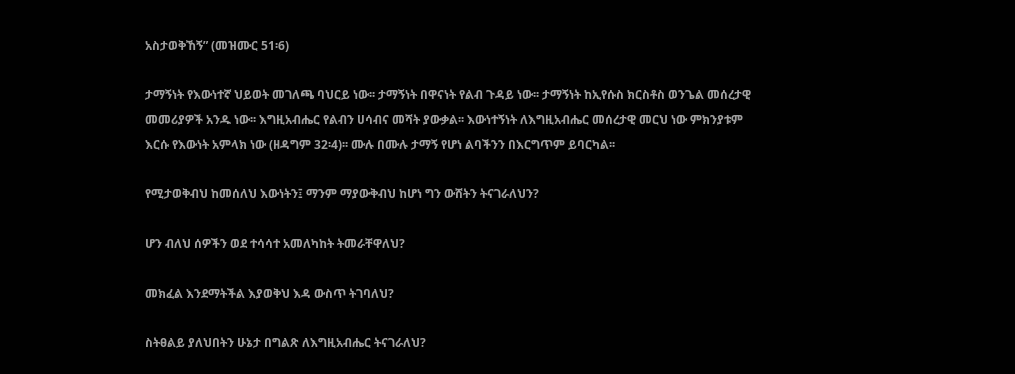አስታወቅኸኝ” (መዝሙር 51፡6)

ታማኝነት የእውነተኛ ህይወት መገለጫ ባህርይ ነው፡፡ ታማኝነት በዋናነት የልብ ጉዳይ ነው፡፡ ታማኝነት ከኢየሱስ ክርስቶስ ወንጌል መሰረታዊ መመሪያዎች አንዱ ነው፡፡ እግዚአብሔር የልብን ሀሳብና መሻት ያውቃል፡፡ እውነተኝነት ለእግዚአብሔር መሰረታዊ መርህ ነው ምክንያቱም እርሱ የእውነት አምላክ ነው (ዘዳግም 32፡4)፡፡ ሙሉ በሙሉ ታማኝ የሆነ ልባችንን በእርግጥም ይባርካል፡፡

የሚታወቅብህ ከመሰለህ እውነትን፤ ማንም ማያውቅብህ ከሆነ ግን ውሸትን ትናገራለህን?

ሆን ብለህ ሰዎችን ወደ ተሳሳተ አመለካከት ትመራቸዋለህ?

መክፈል እንደማትችል እያወቅህ እዳ ውስጥ ትገባለህ?

ስትፀልይ ያለህበትን ሁኔታ በግልጽ ለእግዚአብሔር ትናገራለህ?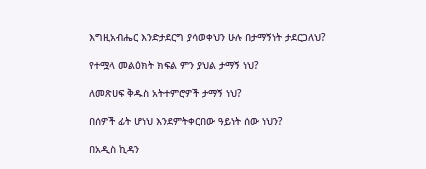እግዚአብሔር እንድታደርግ ያሳወቀህን ሁሉ በታማኝነት ታደርጋለህ?

የተሟላ መልዕክት ክፍል ምን ያህል ታማኝ ነህ?

ለመጽሀፍ ቅዱስ አትተምሮዎች ታማኝ ነህ?

በሰዎች ፊት ሆነህ እንደምትቀርበው ዓይነት ሰው ነህን?

በአዲስ ኪዳን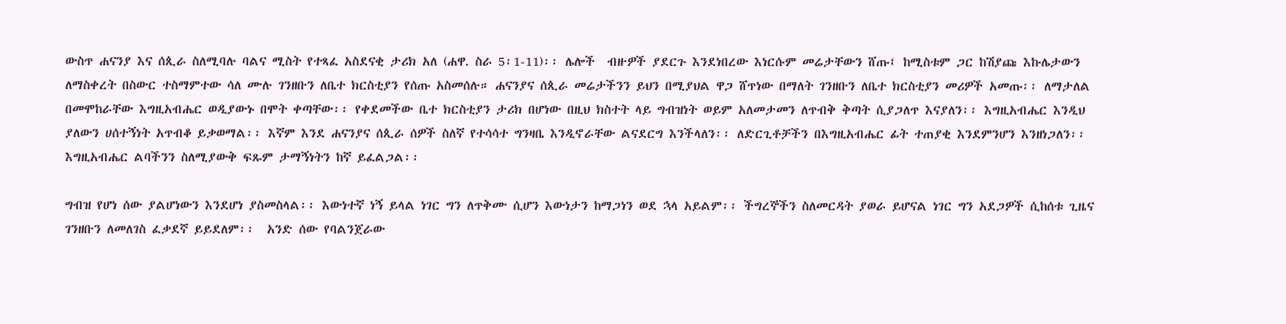ውስጥ ሐናንያ እና ሰጲራ ስለሚባሉ ባልና ሚስት የተጻፈ አስደናቂ ታሪክ አለ (ሐዋ. ስራ 5፡1-11)፡፡ ሌሎች  ብዙዎች ያደርጉ እንደነበረው እነርሱም መሬታቸውን ሸጡ፤ ከሚስቱም ጋር ከሽያጩ እኩሌታውን ለማስቀረት በስውር ተስማምተው ሳለ ሙሉ ገንዘቡን ለቤተ ክርስቲያን የሰጡ አስመሰሉ። ሐናንያና ሰጲራ መሬታችንን ይህን በሚያህል ዋጋ ሸጥነው በማለት ገንዘቡን ለቤተ ክርስቲያን መሪዎች አመጡ፡፡ ለማታለል በመሞከራቸው እግዚአብሔር ወዲያውኑ በሞት ቀጣቸው፡፡ የቀደመችው ቤተ ክርስቲያን ታሪክ በሆነው በዚህ ክስተት ላይ ግብዝነት ወይም አለመታመን ለጥብቅ ቅጣት ሲያጋለጥ እናያለን፡፡ እግዚአብሔር እንዲህ ያለውን ሀሰተኝነት አጥብቆ ይቃወማል፡፡ እኛም እንደ ሐናንያና ሰጲራ ሰዎች ስለኛ የተሳሳተ ግንዛቤ እንዲኖራቸው ልናደርግ እንችላለን፡፡ ለድርጊቶቻችን በእግዚአብሔር ፊት ተጠያቂ እንደምንሆን እንዘነጋለን፡፡ እግዚአብሔር ልባችንን ስለሚያውቅ ፍጹም ታማኝነትን ከኛ ይፈልጋል፡፡

ግብዝ የሆነ ሰው ያልሆነውን እንደሆነ ያስመስላል፡፡ እውነተኛ ነኝ ይላል ነገር ግን ለጥቅሙ ሲሆን እውነታን ከማጋነን ወደ ኋላ አይልም፡፡ ችግረኞችን ስለመርዳት ያወራ ይሆናል ነገር ግን አደጋዎች ሲከሰቱ ጊዜና ገንዘቡን ለመለገስ ፈቃደኛ ይይደለም፡፡  አንድ ሰው የባልንጀራው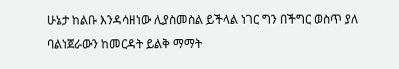ሁኔታ ከልቡ እንዳሳዘነው ሊያስመስል ይችላል ነገር ግን በችግር ወስጥ ያለ ባልነጀራውን ከመርዳት ይልቅ ማማት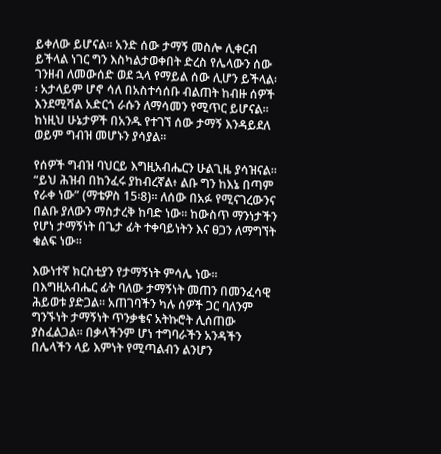ይቀለው ይሆናል፡፡ አንድ ሰው ታማኝ መስሎ ሊቀርብ ይችላል ነገር ግን እስካልታወቀበት ድረስ የሌላውን ሰው ገንዘብ ለመውሰድ ወደ ኋላ የማይል ሰው ሊሆን ይችላል፡፡ አታላይም ሆኖ ሳለ በአስተሳሰቡ ብልጠት ከብዙ ሰዎች እንደሚሻል አድርጎ ራሱን ለማሳመን የሚጥር ይሆናል፡፡ ከነዚህ ሁኔታዎች በአንዱ የተገኘ ሰው ታማኝ እንዳይደለ ወይም ግብዝ መሆኑን ያሳያል፡፡

የሰዎች ግብዝ ባህርይ እግዚአብሔርን ሁልጊዜ ያሳዝናል፡፡ “ይህ ሕዝብ በከንፈሩ ያከብረኛል፥ ልቡ ግን ከእኔ በጣም የራቀ ነው” (ማቴዎስ 15፡8)፡፡ ለሰው በአፉ የሚናገረውንና በልቡ ያለውን ማስታረቅ ከባድ ነው፡፡ ከውስጥ ማንነታችን የሆነ ታማኝነት በጌታ ፊት ተቀባይነትን እና ፀጋን ለማግኘት ቁልፍ ነው፡፡

እውነተኛ ክርስቲያን የታማኝነት ምሳሌ ነው፡፡ በእግዚአብሔር ፊት ባለው ታማኝነት መጠን በመንፈሳዊ ሕይወቱ ያድጋል፡፡ አጠገባችን ካሉ ሰዎች ጋር ባለንም ግንኙነት ታማኝነት ጥንቃቄና አትኩሮት ሊሰጠው ያስፈልጋል፡፡ በቃላችንም ሆነ ተግባራችን አንዳችን በሌላችን ላይ እምነት የሚጣልብን ልንሆን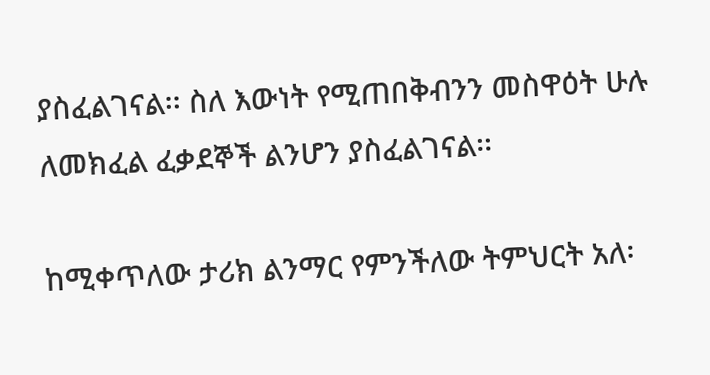ያስፈልገናል፡፡ ስለ እውነት የሚጠበቅብንን መስዋዕት ሁሉ ለመክፈል ፈቃደኞች ልንሆን ያስፈልገናል፡፡

ከሚቀጥለው ታሪክ ልንማር የምንችለው ትምህርት አለ፡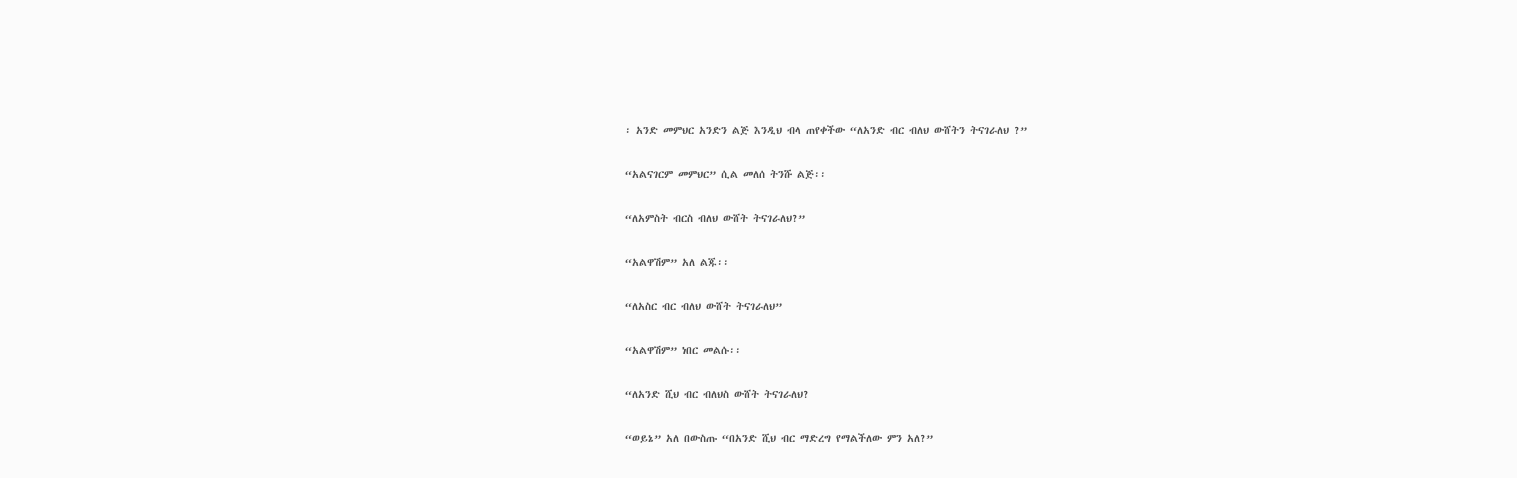፡ አንድ መምህር አንድን ልጅ እንዲህ ብላ ጠየቀችው “ለአንድ ብር ብለህ ውሸትን ትናገራለህ ?”

“አልናገርም መምህር” ሲል መለሰ ትንሹ ልጅ፡፡

“ለአምስት ብርስ ብለህ ውሸት ትናገራለህ?”

“አልዋሽም” አለ ልጁ፡፡

“ለአስር ብር ብለህ ውሸት ትናገራለህ”

“አልዋሽም” ነበር መልሱ፡፡

“ለአንድ ሺህ ብር ብለህስ ውሸት ትናገራለህ?

“ወይኔ” አለ በውስጡ “በአንድ ሺህ ብር ማድረግ የማልችለው ምን አለ?”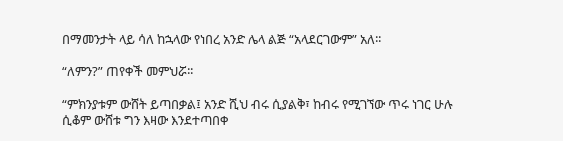በማመንታት ላይ ሳለ ከኋላው የነበረ አንድ ሌላ ልጅ “አላደርገውም” አለ፡፡

“ለምን?” ጠየቀች መምህሯ፡፡

“ምክንያቱም ውሸት ይጣበቃል፤ አንድ ሺህ ብሩ ሲያልቅ፣ ከብሩ የሚገኘው ጥሩ ነገር ሁሉ ሲቆም ውሸቱ ግን እዛው እንደተጣበቀ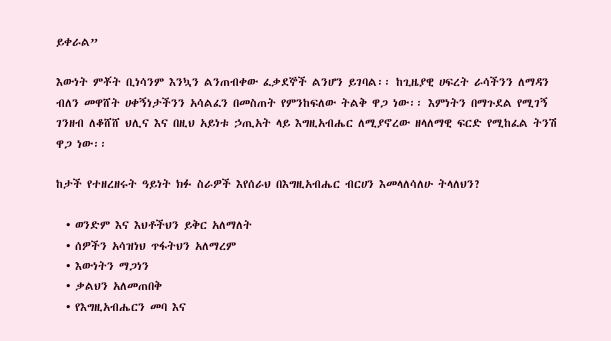ይቀራል”

እውነት ምቾት ቢነሳንም እንኳን ልንጠብቀው ፈቃደኞች ልንሆን ይገባል፡፡ ከጊዜያዊ ሀፍረት ራሳችንን ለማዳን ብለን መዋሸት ሀቀኝነታችንን አሳልፈን በመስጠት የምንከፍለው ትልቅ ዋጋ ነው፡፡ እምነትን በማጉደል የሚገኝ ገንዘብ ለቆሸሸ ህሊና እና በዚህ አይነቱ ኃጢአት ላይ እግዚአብሔር ለሚያኖረው ዘላለማዊ ፍርድ የሚከፈል ትንሽ ዋጋ ነው፡፡

ከታች የተዘረዘሩት ዓይነት ክፉ ስራዎች እየሰራህ በእግዚአብሔር ብርሀን እመላለሳለሁ ትላለህን?

  • ወንድም እና እህቶችህን ይቅር አለማለት
  • ሰዎችን አሳዝነህ ጥፋትህን አለማረም
  • እውነትን ማጋነን
  • ቃልህን አለመጠበቅ
  • የእግዚአብሔርን መባ እና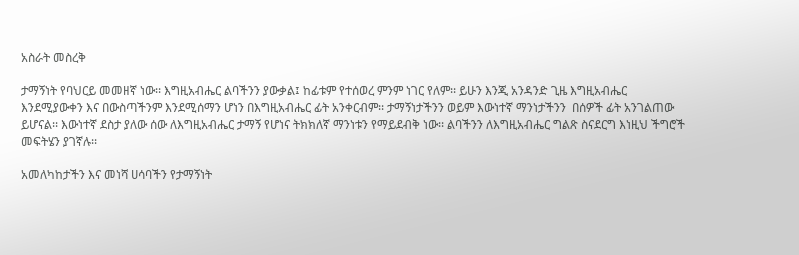አስራት መስረቅ

ታማኝነት የባህርይ መመዘኛ ነው፡፡ እግዚአብሔር ልባችንን ያውቃል፤ ከፊቱም የተሰወረ ምንም ነገር የለም፡፡ ይሁን እንጂ አንዳንድ ጊዜ እግዚአብሔር እንደሚያውቀን እና በውስጣችንም እንደሚሰማን ሆነን በእግዚአብሔር ፊት አንቀርብም፡፡ ታማኝነታችንን ወይም እውነተኛ ማንነታችንን  በሰዎች ፊት አንገልጠው ይሆናል፡፡ እውነተኛ ደስታ ያለው ሰው ለእግዚአብሔር ታማኝ የሆነና ትክክለኛ ማንነቱን የማይደብቅ ነው፡፡ ልባችንን ለእግዚአብሔር ግልጽ ስናደርግ እነዚህ ችግሮች መፍትሄን ያገኛሉ፡፡

አመለካከታችን እና መነሻ ሀሳባችን የታማኝነት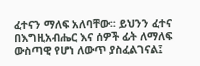ፈተናን ማለፍ አለባቸው፡፡ ይህንን ፈተና በእግዚአብሔር እና ሰዎች ፊት ለማለፍ ውስጣዊ የሆነ ለውጥ ያስፈልገናል፤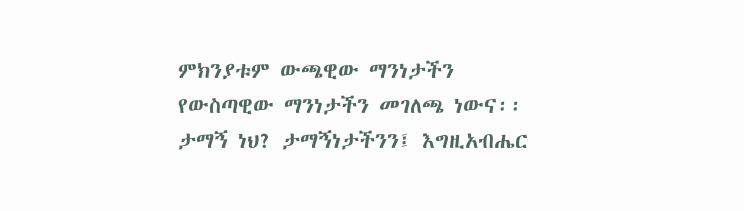ምክንያቱም ውጫዊው ማንነታችን  የውስጣዊው ማንነታችን መገለጫ ነውና፡፡ ታማኝ ነህ? ታማኝነታችንን፤ እግዚአብሔር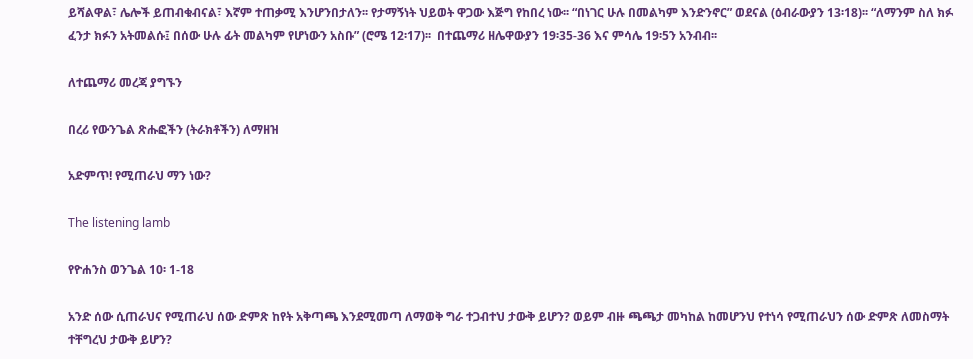ይሻልዋል፣ ሌሎች ይጠብቁብናል፣ እኛም ተጠቃሚ እንሆንበታለን፡፡ የታማኝነት ህይወት ዋጋው እጅግ የከበረ ነው፡፡ “በነገር ሁሉ በመልካም እንድንኖር” ወደናል (ዕብራውያን 13፡18)፡፡ “ለማንም ስለ ክፉ ፈንታ ክፉን አትመልሱ፤ በሰው ሁሉ ፊት መልካም የሆነውን አስቡ” (ሮሜ 12፡17)፡፡  በተጨማሪ ዘሌዋውያን 19፡35-36 እና ምሳሌ 19፡5ን አንብብ፡፡

ለተጨማሪ መረጃ ያግኙን

በረሪ የውንጌል ጽሑፎችን (ትራክቶችን) ለማዘዝ

አድምጥ! የሚጠራህ ማን ነው?

The listening lamb

የዮሐንስ ወንጌል 10፡ 1-18

አንድ ሰው ሲጠራህና የሚጠራህ ሰው ድምጽ ከየት አቅጣጫ እንደሚመጣ ለማወቅ ግራ ተጋብተህ ታውቅ ይሆን? ወይም ብዙ ጫጫታ መካከል ከመሆንህ የተነሳ የሚጠራህን ሰው ድምጽ ለመስማት ተቸግረህ ታውቅ ይሆን?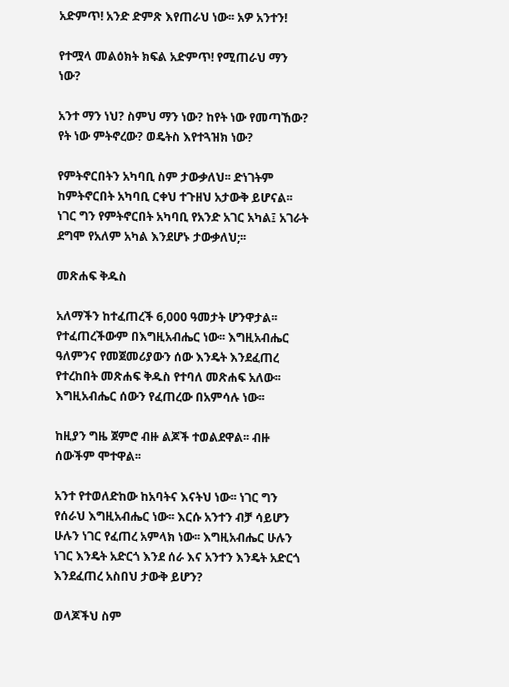አድምጥ! አንድ ድምጽ እየጠራህ ነው፡፡ አዎ አንተን!

የተሟላ መልዕክት ክፍል አድምጥ! የሚጠራህ ማን ነው?

አንተ ማን ነህ? ስምህ ማን ነው? ከየት ነው የመጣኸው? የት ነው ምትኖረው? ወዴትስ እየተጓዝክ ነው?

የምትኖርበትን አካባቢ ስም ታውቃለህ፡፡ ድነገትም ከምትኖርበት አካባቢ ርቀህ ተጉዘህ አታውቅ ይሆናል፡፡ ነገር ግን የምትኖርበት አካባቢ የአንድ አገር አካል፤ አገራት ደግሞ የአለም አካል እንደሆኑ ታውቃለህ;፡፡

መጽሐፍ ቅዱስ

አለማችን ከተፈጠረች 6,000 ዓመታት ሆንዋታል፡፡ የተፈጠረችውም በእግዚአብሔር ነው፡፡ እግዚአብሔር ዓለምንና የመጀመሪያውን ሰው እንዴት እንደፈጠረ የተረከበት መጽሐፍ ቅዱስ የተባለ መጽሐፍ አለው፡፡ እግዚአብሔር ሰውን የፈጠረው በአምሳሉ ነው፡፡

ከዚያን ግዜ ጀምሮ ብዙ ልጆች ተወልደዋል፡፡ ብዙ ሰውችም ሞተዋል፡፡

አንተ የተወለድከው ከአባትና እናትህ ነው፡፡ ነገር ግን የሰራህ እግዚአብሔር ነው፡፡ እርሱ አንተን ብቻ ሳይሆን ሁሉን ነገር የፈጠረ አምላክ ነው፡፡ እግዚአብሔር ሁሉን ነገር እንዴት አድርጎ እንደ ሰራ እና አንተን እንዴት አድርጎ እንደፈጠረ አስበህ ታውቅ ይሆን?

ወላጆችህ ስም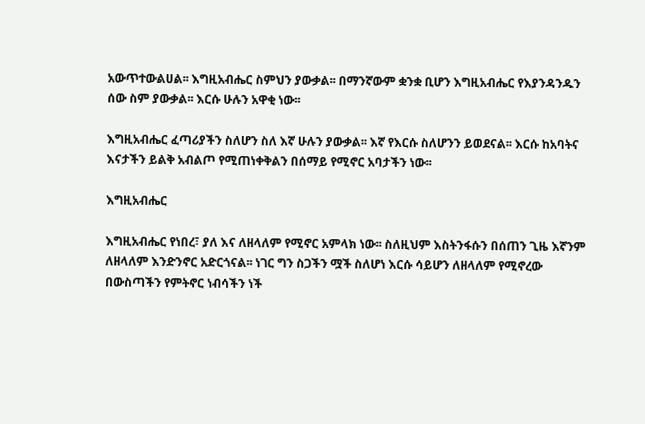አውጥተውልሀል፡፡ እግዚአብሔር ስምህን ያውቃል፡፡ በማንኛውም ቋንቋ ቢሆን እግዚአብሔር የእያንዳንዱን ሰው ስም ያውቃል፡፡ እርሱ ሁሉን አዋቂ ነው፡፡

እግዚአብሔር ፈጣሪያችን ስለሆን ስለ እኛ ሁሉን ያውቃል፡፡ እኛ የእርሱ ስለሆንን ይወደናል፡፡ እርሱ ከአባትና እናታችን ይልቅ አብልጦ የሚጠነቀቅልን በሰማይ የሚኖር አባታችን ነው፡፡

እግዚአብሔር

እግዚአብሔር የነበረ፣ ያለ እና ለዘላለም የሚኖር አምላክ ነው፡፡ ስለዚህም እስትንፋሱን በሰጠን ጊዜ እኛንም ለዘላለም እንድንኖር አድርጎናል፡፡ ነገር ግን ስጋችን ሟች ስለሆነ እርሱ ሳይሆን ለዘላለም የሚኖረው በውስጣችን የምትኖር ነብሳችን ነች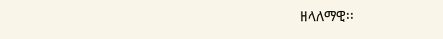ዘላለማዊ፡፡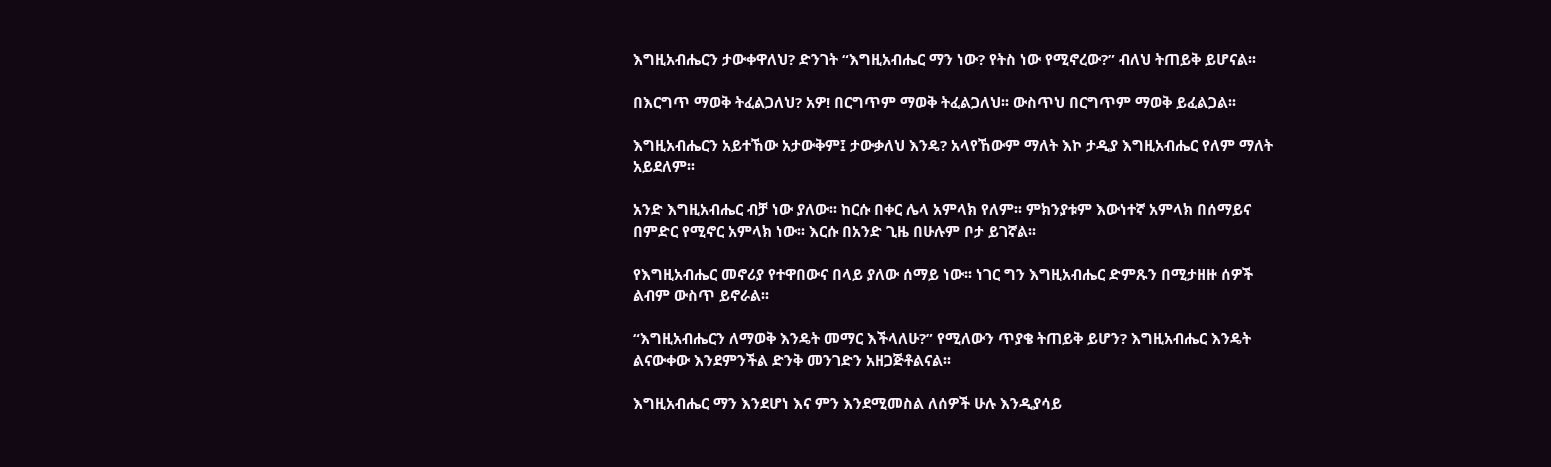እግዚአብሔርን ታውቀዋለህ? ድንገት “እግዚአብሔር ማን ነው? የትስ ነው የሚኖረው?” ብለህ ትጠይቅ ይሆናል፡፡

በእርግጥ ማወቅ ትፈልጋለህ? አዎ! በርግጥም ማወቅ ትፈልጋለህ፡፡ ውስጥህ በርግጥም ማወቅ ይፈልጋል፡፡

እግዚአብሔርን አይተኸው አታውቅም፤ ታውቃለህ እንዴ? አላየኸውም ማለት እኮ ታዲያ እግዚአብሔር የለም ማለት አይደለም፡፡

አንድ እግዚአብሔር ብቻ ነው ያለው፡፡ ከርሱ በቀር ሌላ አምላክ የለም፡፡ ምክንያቱም እውነተኛ አምላክ በሰማይና በምድር የሚኖር አምላክ ነው፡፡ እርሱ በአንድ ጊዜ በሁሉም ቦታ ይገኛል፡፡

የእግዚአብሔር መኖሪያ የተዋበውና በላይ ያለው ሰማይ ነው፡፡ ነገር ግን እግዚአብሔር ድምጹን በሚታዘዙ ሰዎች ልብም ውስጥ ይኖራል፡፡

“እግዚአብሔርን ለማወቅ እንዴት መማር እችላለሁ?” የሚለውን ጥያቄ ትጠይቅ ይሆን? እግዚአብሔር እንዴት ልናውቀው እንደምንችል ድንቅ መንገድን አዘጋጅቶልናል፡፡

እግዚአብሔር ማን እንደሆነ እና ምን እንደሚመስል ለሰዎች ሁሉ እንዲያሳይ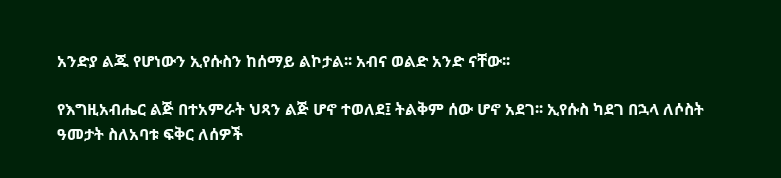አንድያ ልጁ የሆነውን ኢየሱስን ከሰማይ ልኮታል፡፡ አብና ወልድ አንድ ናቸው፡፡

የእግዚአብሔር ልጅ በተአምራት ህጻን ልጅ ሆኖ ተወለደ፤ ትልቅም ሰው ሆኖ አደገ፡፡ ኢየሱስ ካደገ በኋላ ለሶስት ዓመታት ስለአባቱ ፍቅር ለሰዎች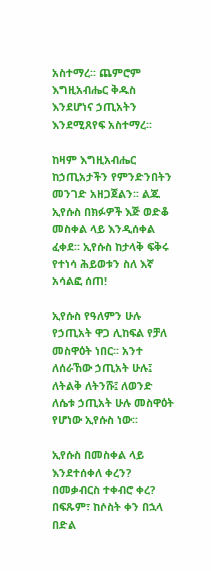አስተማረ፡፡ ጨምሮም እግዚአብሔር ቅዱስ እንደሆነና ኃጢአትን እንደሚጸየፍ አስተማረ፡፡

ከዛም እግዚአብሔር ከኃጢአታችን የምንድንበትን መንገድ አዘጋጀልን፡፡ ልጁ ኢየሱስ በክፉዎች እጅ ወድቆ መስቀል ላይ እንዲሰቀል ፈቀደ፡፡ ኢየሱስ ከታላቅ ፍቅሩ የተነሳ ሕይወቱን ስለ እኛ አሳልፎ ሰጠ!

ኢየሱስ የዓለምን ሁሉ የኃጢአት ዋጋ ሊከፍል የቻለ መስዋዕት ነበር፡፡ አንተ ለሰራኸው ኃጢአት ሁሉ፤ ለትልቅ ለትንሹ፤ ለወንድ ለሴቱ ኃጢአት ሁሉ መስዋዕት የሆነው ኢየሱስ ነው፡፡

ኢየሱስ በመስቀል ላይ እንደተሰቀለ ቀረን? በመቃብርስ ተቀብሮ ቀረ? በፍጹም፣ ከሶስት ቀን በኋላ በድል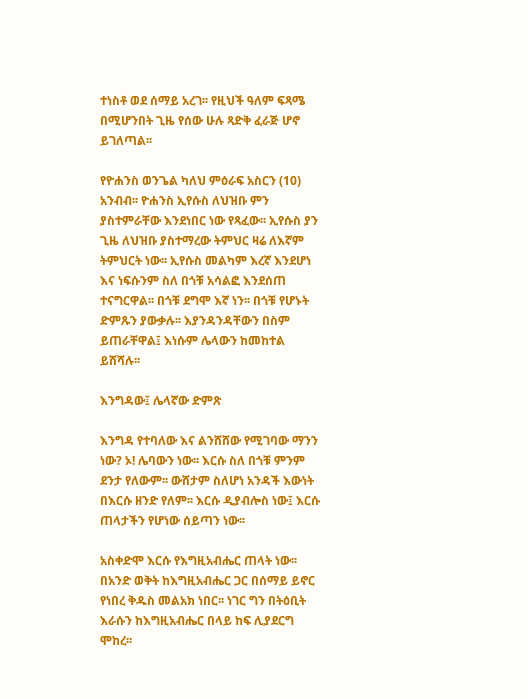ተነስቶ ወደ ሰማይ አረገ፡፡ የዚህች ዓለም ፍጻሜ በሚሆንበት ጊዜ የሰው ሁሉ ጻድቅ ፈራጅ ሆኖ ይገለጣል፡፡

የዮሐንስ ወንጌል ካለህ ምዕራፍ አስርን (10) አንብብ፡፡ ዮሐንስ ኢየሱስ ለህዝቡ ምን ያስተምራቸው እንደነበር ነው የጻፈው፡፡ ኢየሱስ ያን ጊዜ ለህዝቡ ያስተማረው ትምህር ዛሬ ለእኛም ትምህርት ነው፡፡ ኢየሱስ መልካም እረኛ እንደሆነ እና ነፍሱንም ስለ በጎቹ አሳልፎ እንደሰጠ ተናግርዋል፡፡ በጎቹ ደግሞ እኛ ነን፡፡ በጎቹ የሆኑት ድምጹን ያውቃሉ፡፡ እያንዳንዳቸውን በስም ይጠራቸዋል፤ እነሱም ሌላውን ከመከተል ይሸሻሉ፡፡

እንግዳው፤ ሌላኛው ድምጽ

እንግዳ የተባለው እና ልንሸሸው የሚገባው ማንን ነው? ኦ! ሌባውን ነው፡፡ እርሱ ስለ በጎቹ ምንም ደንታ የለውም፡፡ ውሸታም ስለሆነ አንዳች እውነት በእርሱ ዘንድ የለም፡፡ እርሱ ዲያብሎስ ነው፤ እርሱ ጠላታችን የሆነው ሰይጣን ነው፡፡

አስቀድሞ እርሱ የእግዚአብሔር ጠላት ነው፡፡ በአንድ ወቅት ከእግዚአብሔር ጋር በሰማይ ይኖር የነበረ ቅዱስ መልአክ ነበር፡፡ ነገር ግን በትዕቢት እራሱን ከእግዚአብሔር በላይ ከፍ ሊያደርግ ሞከረ፡፡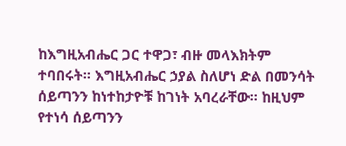ከእግዚአብሔር ጋር ተዋጋ፣ ብዙ መላእክትም ተባበሩት፡፡ እግዚአብሔር ኃያል ስለሆነ ድል በመንሳት ሰይጣንን ከነተከታዮቹ ከገነት አባረራቸው፡፡ ከዚህም የተነሳ ሰይጣንን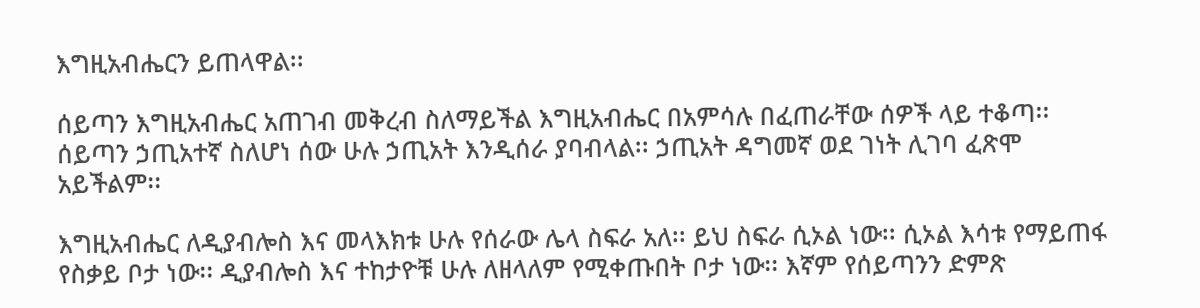እግዚአብሔርን ይጠላዋል፡፡

ሰይጣን እግዚአብሔር አጠገብ መቅረብ ስለማይችል እግዚአብሔር በአምሳሉ በፈጠራቸው ሰዎች ላይ ተቆጣ፡፡ ሰይጣን ኃጢአተኛ ስለሆነ ሰው ሁሉ ኃጢአት እንዲሰራ ያባብላል፡፡ ኃጢአት ዳግመኛ ወደ ገነት ሊገባ ፈጽሞ አይችልም፡፡

እግዚአብሔር ለዲያብሎስ እና መላእክቱ ሁሉ የሰራው ሌላ ስፍራ አለ፡፡ ይህ ስፍራ ሲኦል ነው፡፡ ሲኦል እሳቱ የማይጠፋ  የስቃይ ቦታ ነው፡፡ ዲያብሎስ እና ተከታዮቹ ሁሉ ለዘላለም የሚቀጡበት ቦታ ነው፡፡ እኛም የሰይጣንን ድምጽ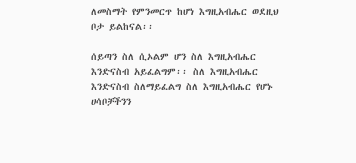ለመስማት የምንመርጥ ከሆነ እግዚአብሔር ወደዚህ ቦታ ይልከናል፡፡

ሰይጣን ስለ ሲኦልም ሆን ስለ እግዚአብሔር እንድናስብ አይፈልግም፡፡ ስለ እግዚአብሔር እንድናስብ ስለማይፈልግ ስለ እግዚአብሔር የሆኑ ሀሳቦቻችንን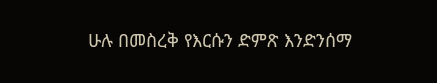ሁሉ በመስረቅ የእርሱን ድምጽ እንድንሰማ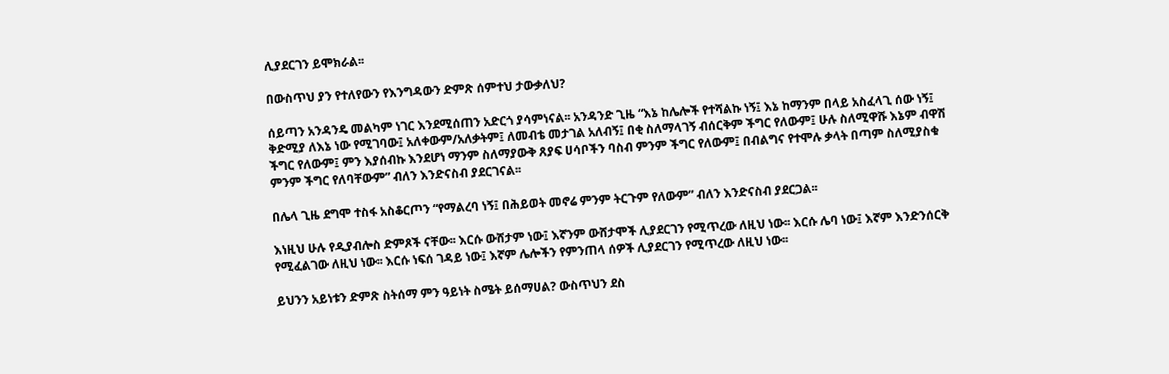ሊያደርገን ይሞክራል፡፡

በውስጥህ ያን የተለየውን የእንግዳውን ድምጽ ሰምተህ ታውቃለህ?

ሰይጣን አንዳንዴ መልካም ነገር እንደሚሰጠን አድርጎ ያሳምነናል፡፡ አንዳንድ ጊዜ “እኔ ከሌሎች የተሻልኩ ነኝ፤ እኔ ከማንም በላይ አስፈላጊ ሰው ነኝ፤ ቅድሚያ ለእኔ ነው የሚገባው፤ አለቀውም/አለቃትም፤ ለመብቴ መታገል አለብኝ፤ በቂ ስለማላገኝ ብሰርቅም ችግር የለውም፤ ሁሉ ስለሚዋሹ እኔም ብዋሽ ችግር የለውም፤ ምን እያሰብኩ እንደሆነ ማንም ስለማያውቅ ጸያፍ ሀሳቦችን ባስብ ምንም ችግር የለውም፤ በብልግና የተሞሉ ቃላት በጣም ስለሚያስቁ ምንም ችግር የለባቸውም” ብለን እንድናስብ ያደርገናል፡፡

በሌላ ጊዜ ደግሞ ተስፋ አስቆርጦን “የማልረባ ነኝ፤ በሕይወት መኖሬ ምንም ትርጉም የለውም” ብለን እንድናስብ ያደርጋል፡፡

እነዚህ ሁሉ የዲያብሎስ ድምጾች ናቸው፡፡ እርሱ ውሸታም ነው፤ እኛንም ውሸታሞች ሊያደርገን የሚጥረው ለዚህ ነው፡፡ እርሱ ሌባ ነው፤ እኛም እንድንሰርቅ የሚፈልገው ለዚህ ነው፡፡ እርሱ ነፍሰ ገዳይ ነው፤ እኛም ሌሎችን የምንጠላ ሰዎች ሊያደርገን የሚጥረው ለዚህ ነው፡፡

ይህንን አይነቱን ድምጽ ስትሰማ ምን ዓይነት ስሜት ይሰማሀል? ውስጥህን ደስ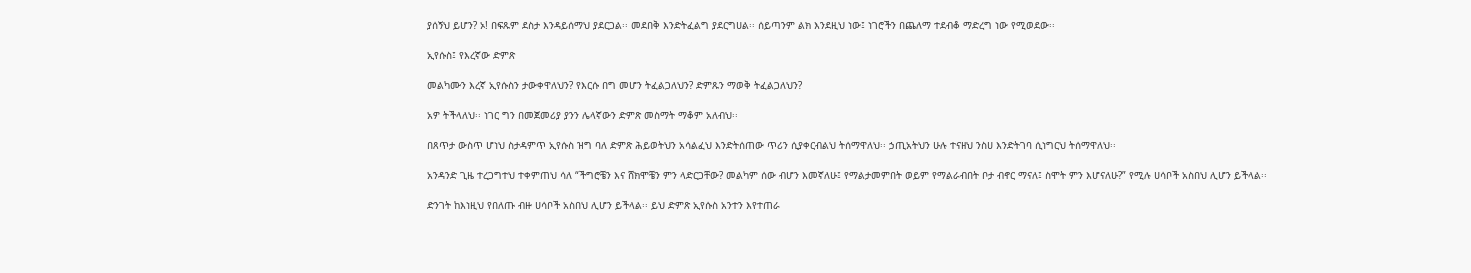ያሰኝህ ይሆን? ኦ! በፍጹም ደስታ እንዳይሰማህ ያደርጋል፡፡ መደበቅ እንድትፈልግ ያደርግሀል፡፡ ሰይጣንም ልክ እንደዚህ ነው፤ ነገሮችን በጨለማ ተደብቆ ማድረግ ነው የሚወደው፡፡

ኢየሱስ፤ የእረኛው ድምጽ

መልካሙን እረኛ ኢየሱስን ታውቀዋለህን? የእርሱ በግ መሆን ትፈልጋለህን? ድምጹን ማወቅ ትፈልጋለህን?

አዎ ትችላለህ፡፡ ነገር ግን በመጀመሪያ ያንን ሌላኛውን ድምጽ መስማት ማቆም አለብህ፡፡

በጸጥታ ውስጥ ሆነህ ስታዳምጥ ኢየሱስ ዝግ ባለ ድምጽ ሕይወትህን አሳልፈህ እንድትሰጠው ጥሪን ሲያቀርብልህ ትሰማዋለህ፡፡ ኃጢአትህን ሁሉ ተናዘህ ንስሀ እንድትገባ ሲነግርህ ትሰማዋለህ፡፡

አንዳንድ ጊዜ ተረጋግተህ ተቀምጠህ ሳለ “ችግሮቼን እና ሸክሞቼን ምን ላድርጋቸው? መልካም ሰው ብሆን እመኛለሁ፤ የማልታመምበት ወይም የማልራብበት ቦታ ብኖር ማናለ፤ ስሞት ምን እሆናለሁ?” የሚሉ ሀሳቦች አስበህ ሊሆን ይችላል፡፡

ድንገት ከእነዚህ የበለጡ ብዙ ሀሳቦች አስበህ ሊሆን ይችላል፡፡ ይህ ድምጽ ኢየሱስ አንተን እየተጠራ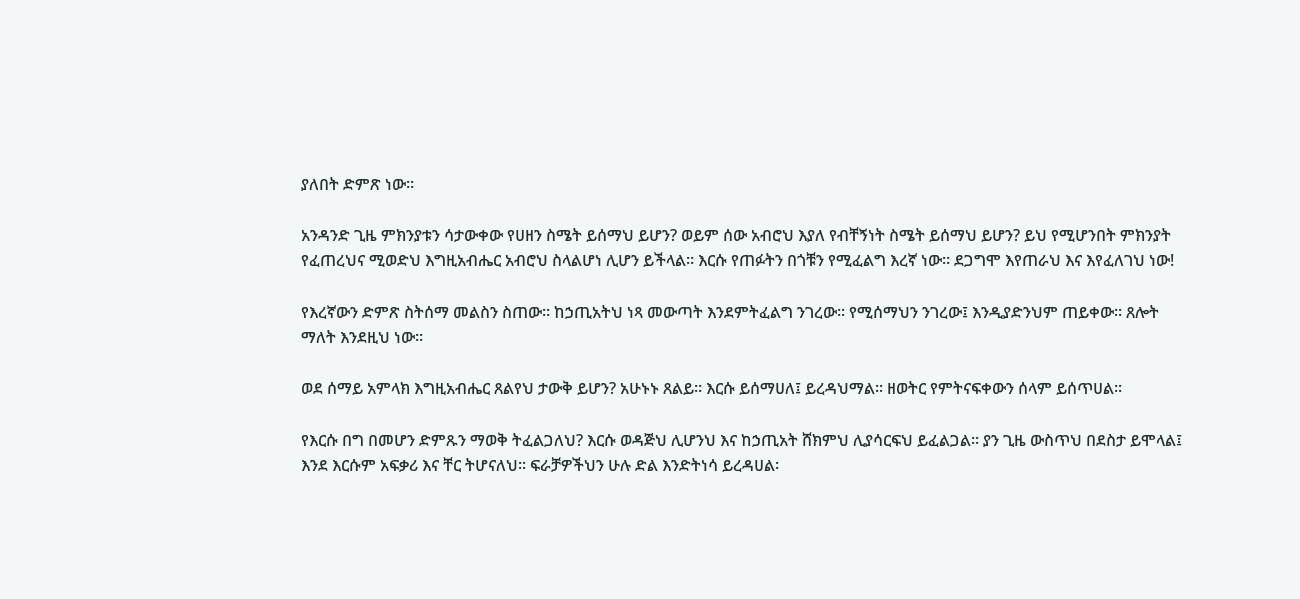ያለበት ድምጽ ነው፡፡

አንዳንድ ጊዜ ምክንያቱን ሳታውቀው የሀዘን ስሜት ይሰማህ ይሆን? ወይም ሰው አብሮህ እያለ የብቸኝነት ስሜት ይሰማህ ይሆን? ይህ የሚሆንበት ምክንያት የፈጠረህና ሚወድህ እግዚአብሔር አብሮህ ስላልሆነ ሊሆን ይችላል፡፡ እርሱ የጠፉትን በጎቹን የሚፈልግ እረኛ ነው፡፡ ደጋግሞ እየጠራህ እና እየፈለገህ ነው!

የእረኛውን ድምጽ ስትሰማ መልስን ስጠው፡፡ ከኃጢአትህ ነጻ መውጣት እንደምትፈልግ ንገረው፡፡ የሚሰማህን ንገረው፤ እንዲያድንህም ጠይቀው፡፡ ጸሎት ማለት እንደዚህ ነው፡፡

ወደ ሰማይ አምላክ እግዚአብሔር ጸልየህ ታውቅ ይሆን? አሁኑኑ ጸልይ፡፡ እርሱ ይሰማሀለ፤ ይረዳህማል፡፡ ዘወትር የምትናፍቀውን ሰላም ይሰጥሀል፡፡

የእርሱ በግ በመሆን ድምጹን ማወቅ ትፈልጋለህ? እርሱ ወዳጅህ ሊሆንህ እና ከኃጢአት ሸክምህ ሊያሳርፍህ ይፈልጋል፡፡ ያን ጊዜ ውስጥህ በደስታ ይሞላል፤ እንደ እርሱም አፍቃሪ እና ቸር ትሆናለህ፡፡ ፍራቻዎችህን ሁሉ ድል እንድትነሳ ይረዳሀል፡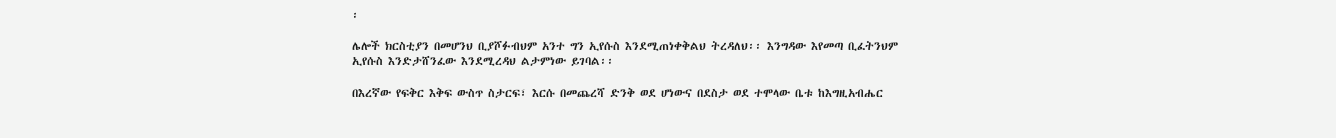፡

ሌሎች ክርስቲያን በመሆንህ ቢያሾፉብህም አንተ ግን ኢየሱስ እንደሚጠነቀቅልህ ትረዳለህ፡፡ እንግዳው እየመጣ ቢፈትንህም ኢየሱስ እንድታሸንፈው እንደሚረዳህ ልታምነው ይገባል፡፡

በእረኛው የፍቅር እቅፍ ውስጥ ስታርፍ፣ እርሱ በመጨረሻ ድንቅ ወደ ሆነውና በደስታ ወደ ተሞላው ቤቱ ከእግዚአብሔር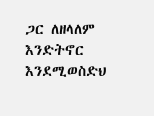ጋር ለዘላለም እንድትኖር እንደሚወስድህ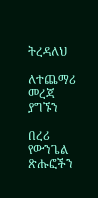ትረዳለህ

ለተጨማሪ መረጃ ያግኙን

በረሪ የውንጌል ጽሑፎችን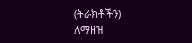(ትራክቶችን) ለማዘዝ